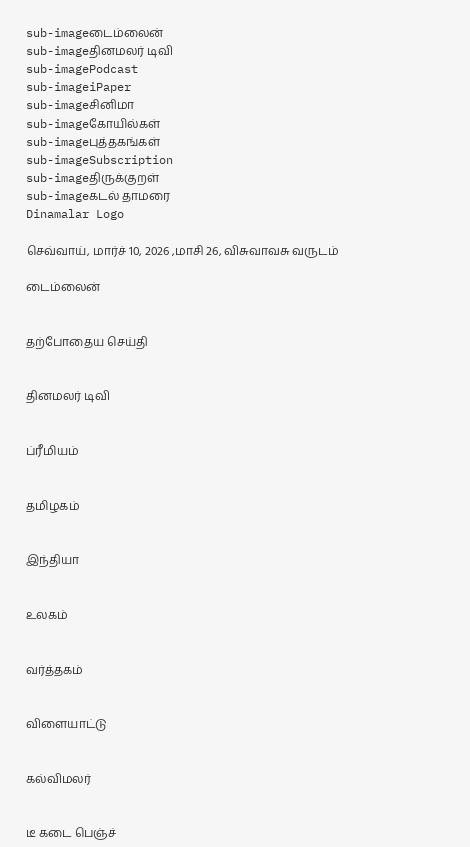sub-imageடைம்லைன்
sub-imageதினமலர் டிவி
sub-imagePodcast
sub-imageiPaper
sub-imageசினிமா
sub-imageகோயில்கள்
sub-imageபுத்தகங்கள்
sub-imageSubscription
sub-imageதிருக்குறள்
sub-imageகடல் தாமரை
Dinamalar Logo

செவ்வாய், மார்ச் 10, 2026 ,மாசி 26, விசுவாவசு வருடம்

டைம்லைன்


தற்போதைய செய்தி


தினமலர் டிவி


ப்ரீமியம்


தமிழகம்


இந்தியா


உலகம்


வர்த்தகம்


விளையாட்டு


கல்விமலர்


டீ கடை பெஞ்ச்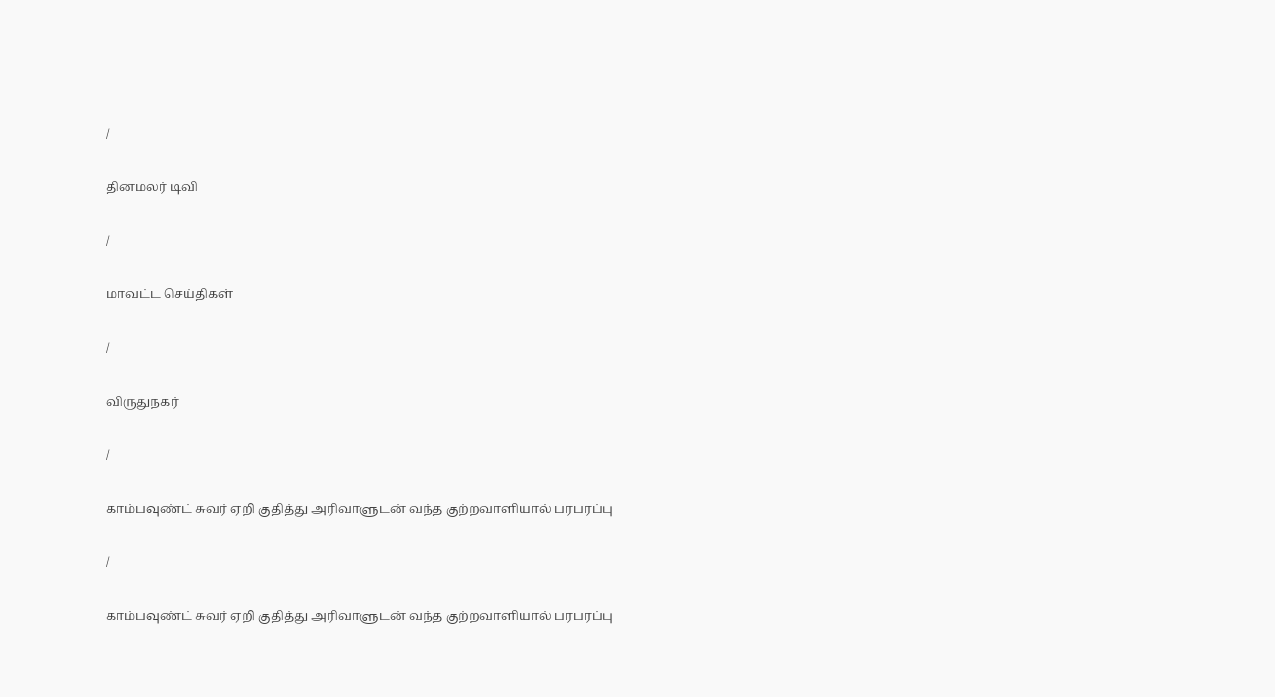/

தினமலர் டிவி

/

மாவட்ட செய்திகள்

/

விருதுநகர்

/

காம்பவுண்ட் சுவர் ஏறி குதித்து அரிவாளுடன் வந்த குற்றவாளியால் பரபரப்பு

/

காம்பவுண்ட் சுவர் ஏறி குதித்து அரிவாளுடன் வந்த குற்றவாளியால் பரபரப்பு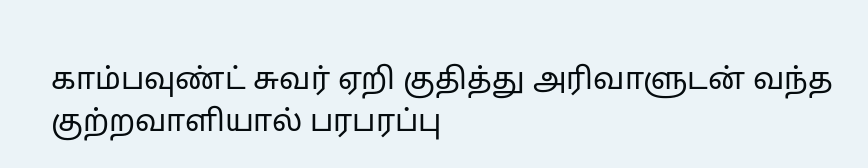காம்பவுண்ட் சுவர் ஏறி குதித்து அரிவாளுடன் வந்த குற்றவாளியால் பரபரப்பு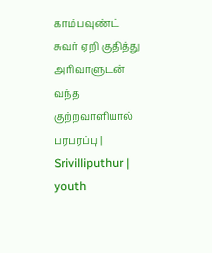காம்பவுண்ட் சுவர் ஏறி குதித்து அரிவாளுடன் வந்த குற்றவாளியால் பரபரப்பு | Srivilliputhur | youth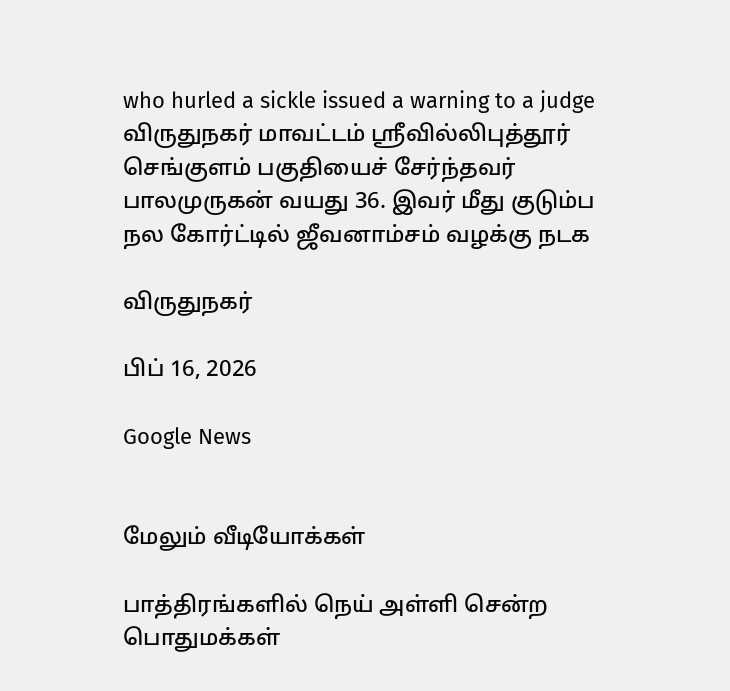who hurled a sickle issued a warning to a judge விருதுநகர் மாவட்டம் ஸ்ரீவில்லிபுத்தூர் செங்குளம் பகுதியைச் சேர்ந்தவர் பாலமுருகன் வயது 36. இவர் மீது குடும்ப நல கோர்ட்டில் ஜீவனாம்சம் வழக்கு நடக

விருதுநகர்

பிப் 16, 2026

Google News


மேலும் வீடியோக்கள்

பாத்திரங்களில் நெய் அள்ளி சென்ற பொதுமக்கள்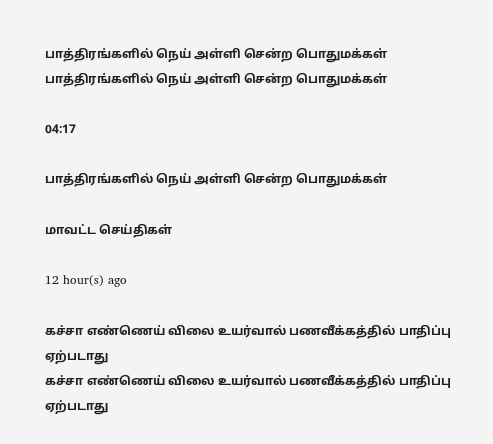பாத்திரங்களில் நெய் அள்ளி சென்ற பொதுமக்கள்
பாத்திரங்களில் நெய் அள்ளி சென்ற பொதுமக்கள்

04:17

பாத்திரங்களில் நெய் அள்ளி சென்ற பொதுமக்கள்

மாவட்ட செய்திகள்

12 hour(s) ago

கச்சா எண்ணெய் விலை உயர்வால் பணவீக்கத்தில் பாதிப்பு ஏற்படாது
கச்சா எண்ணெய் விலை உயர்வால் பணவீக்கத்தில் பாதிப்பு ஏற்படாது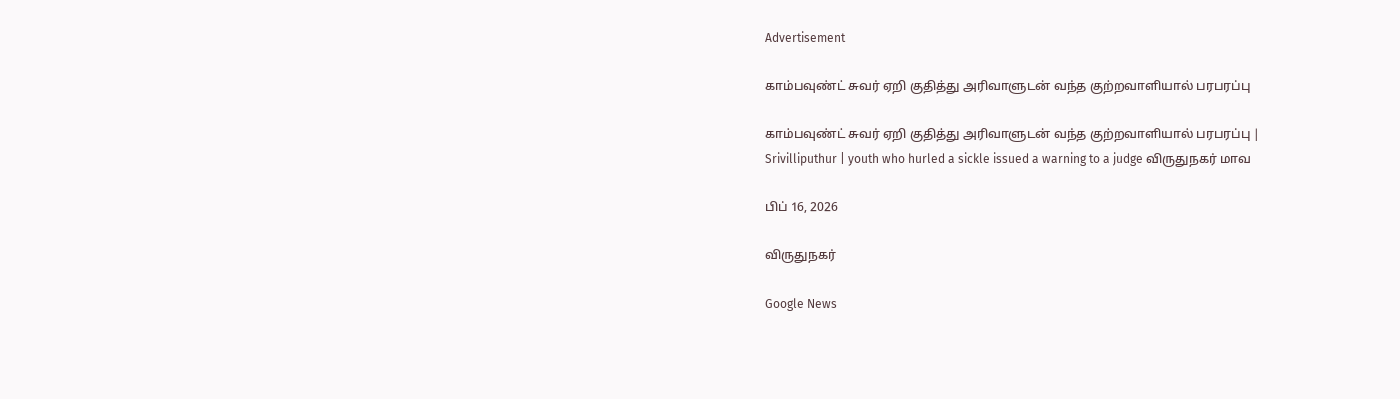Advertisement

காம்பவுண்ட் சுவர் ஏறி குதித்து அரிவாளுடன் வந்த குற்றவாளியால் பரபரப்பு

காம்பவுண்ட் சுவர் ஏறி குதித்து அரிவாளுடன் வந்த குற்றவாளியால் பரபரப்பு | Srivilliputhur | youth who hurled a sickle issued a warning to a judge விருதுநகர் மாவ

பிப் 16, 2026

விருதுநகர்

Google News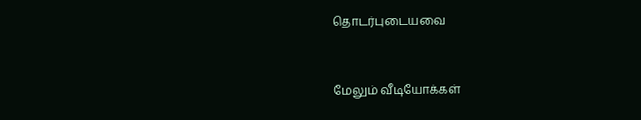தொடர்புடையவை


மேலும் வீடியோக்கள்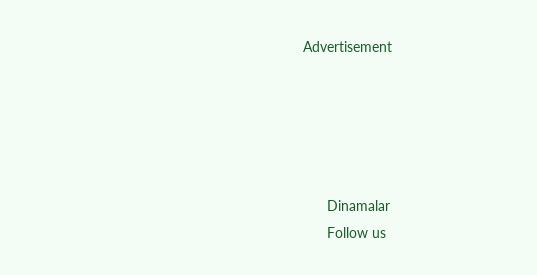Advertisement





      Dinamalar
      Follow us